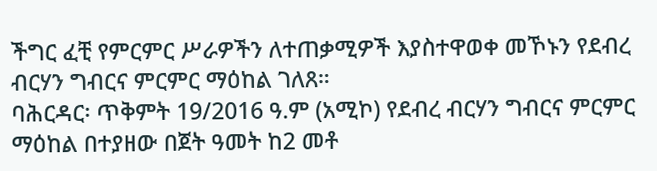ችግር ፈቺ የምርምር ሥራዎችን ለተጠቃሚዎች እያስተዋወቀ መኾኑን የደብረ ብርሃን ግብርና ምርምር ማዕከል ገለጸ።
ባሕርዳር፡ ጥቅምት 19/2016 ዓ.ም (አሚኮ) የደብረ ብርሃን ግብርና ምርምር ማዕከል በተያዘው በጀት ዓመት ከ2 መቶ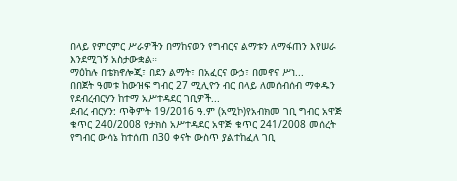በላይ የምርምር ሥራዎችን በማከናወን የግብርና ልማቱን ለማፋጠን እየሠራ እንደሚገኝ አስታውቋል።
ማዕከሉ በቴክኖሎጂ፣ በደን ልማት፣ በአፈርና ውኃ፣ በመኖና ሥነ...
በበጀት ዓመቱ ከውዝፍ ግብር 27 ሚሊዮን ብር በላይ ለመሰብሰብ ማቀዱን የደብረብርሃን ከተማ አሥተዳደር ገቢዎች...
ደብረ ብርሃን: ጥቅምት 19/2016 ዓ.ም (አሚኮ)የአብክመ ገቢ ግብር አዋጅ ቁጥር 240/2008 የታክስ አሥተዳደር አዋጅ ቁጥር 241/2008 መሰረት የግብር ውሳኔ ከተሰጠ በ30 ቀናት ውስጥ ያልተከፈለ ገቢ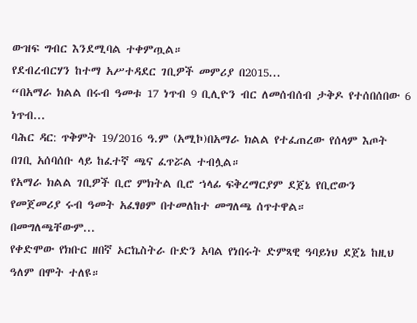ውዝፍ ግብር እንደሚባል ተቀምጧል።
የደብረብርሃን ከተማ አሥተዳደር ገቢዎች መምሪያ በ2015...
“በአማራ ክልል በሩብ ዓመቱ 17 ነጥብ 9 ቢሊዮን ብር ለመሰብሰብ ታቅዶ የተሰበሰበው 6 ነጥብ...
ባሕር ዳር: ጥቅምት 19/2016 ዓ.ም (አሚኮ)በአማራ ክልል የተፈጠረው የሰላም እጦት በገቢ አሰባሰቡ ላይ ከፈተኛ ጫና ፈጥሯል ተብሏል።
የአማራ ክልል ገቢዎች ቢሮ ምክትል ቢሮ ኀላፊ ፍቅረማርያም ደጀኔ የቢሮውን የመጀመሪያ ሩብ ዓመት አፈፃፀም በተመለከተ መግለጫ ሰጥተዋል።
በመግለጫቸውም...
የቀድሞው የክቡር ዘበኛ ኦርኬስትራ ቡድን አባል የነበሩት ድምጻዊ ዓባይነህ ደጀኔ ከዚህ ዓለም በሞት ተለዩ።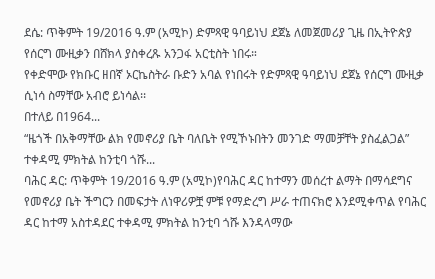ደሴ: ጥቅምት 19/2016 ዓ.ም (አሚኮ) ድምጻዊ ዓባይነህ ደጀኔ ለመጀመሪያ ጊዜ በኢትዮጵያ የሰርግ ሙዚቃን በሸክላ ያስቀረጹ አንጋፋ አርቲስት ነበሩ።
የቀድሞው የክቡር ዘበኛ ኦርኬስትራ ቡድን አባል የነበሩት የድምጻዊ ዓባይነህ ደጀኔ የሰርግ ሙዚቃ ሲነሳ ስማቸው አብሮ ይነሳል፡፡
በተለይ በ1964...
“ዜጎች በአቅማቸው ልክ የመኖሪያ ቤት ባለቤት የሚኾኑበትን መንገድ ማመቻቸት ያስፈልጋል” ተቀዳሚ ምክትል ከንቲባ ጎሹ...
ባሕር ዳር: ጥቅምት 19/2016 ዓ.ም (አሚኮ)የባሕር ዳር ከተማን መሰረተ ልማት በማሳደግና የመኖሪያ ቤት ችግርን በመፍታት ለነዋሪዎቿ ምቹ የማድረግ ሥራ ተጠናክሮ እንደሚቀጥል የባሕር ዳር ከተማ አስተዳደር ተቀዳሚ ምክትል ከንቲባ ጎሹ እንዳላማው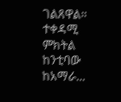ገልጸዋል።
ተቀዳሚ ምክትል ከንቲባው ከአማራ...